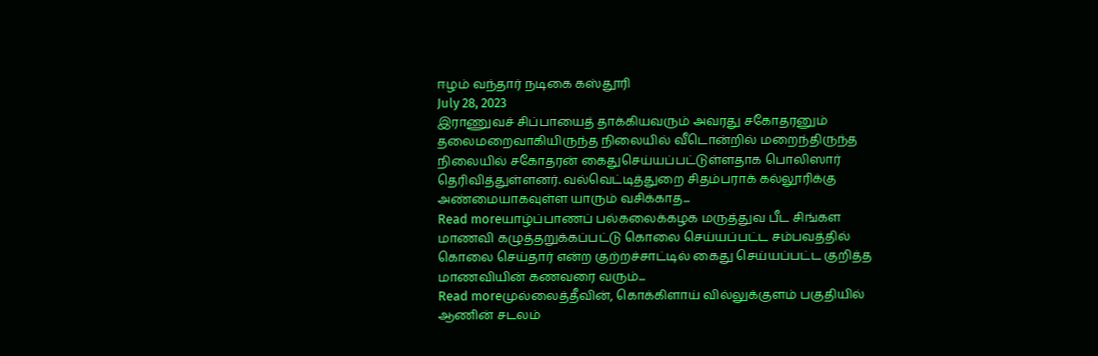ஈழம் வந்தார் நடிகை கஸ்தூரி
July 28, 2023
இராணுவச் சிப்பாயைத் தாக்கியவரும் அவரது சகோதரனும் தலைமறைவாகியிருந்த நிலையில் வீடொன்றில் மறைந்திருந்த நிலையில் சகோதரன் கைதுசெய்யப்பட்டுள்ளதாக பொலிஸார் தெரிவித்துள்ளனர். வல்வெட்டித்துறை சிதம்பராக் கல்லூரிக்கு அண்மையாகவுள்ள யாரும் வசிக்காத...
Read moreயாழ்ப்பாணப் பல்கலைக்கழக மருத்துவ பீட சிங்கள மாணவி கழுத்தறுக்கப்பட்டு கொலை செய்யப்பட்ட சம்பவத்தில் கொலை செய்தார் என்ற குற்றச்சாட்டில் கைது செய்யப்பட்ட குறித்த மாணவியின் கணவரை வரும்...
Read moreமுல்லைத்தீவின், கொக்கிளாய் வில்லுக்குளம் பகுதியில் ஆணின் சடலம்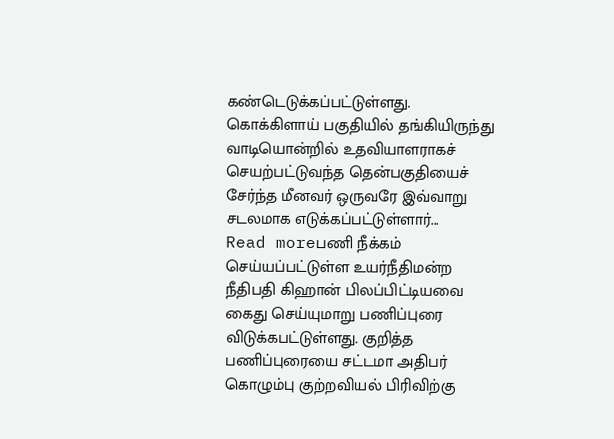கண்டெடுக்கப்பட்டுள்ளது. கொக்கிளாய் பகுதியில் தங்கியிருந்து வாடியொன்றில் உதவியாளராகச் செயற்பட்டுவந்த தென்பகுதியைச் சேர்ந்த மீனவர் ஒருவரே இவ்வாறு சடலமாக எடுக்கப்பட்டுள்ளார்...
Read moreபணி நீக்கம் செய்யப்பட்டுள்ள உயர்நீதிமன்ற நீதிபதி கிஹான் பிலப்பிட்டியவை கைது செய்யுமாறு பணிப்புரை விடுக்கபட்டுள்ளது. குறித்த பணிப்புரையை சட்டமா அதிபர் கொழும்பு குற்றவியல் பிரிவிற்கு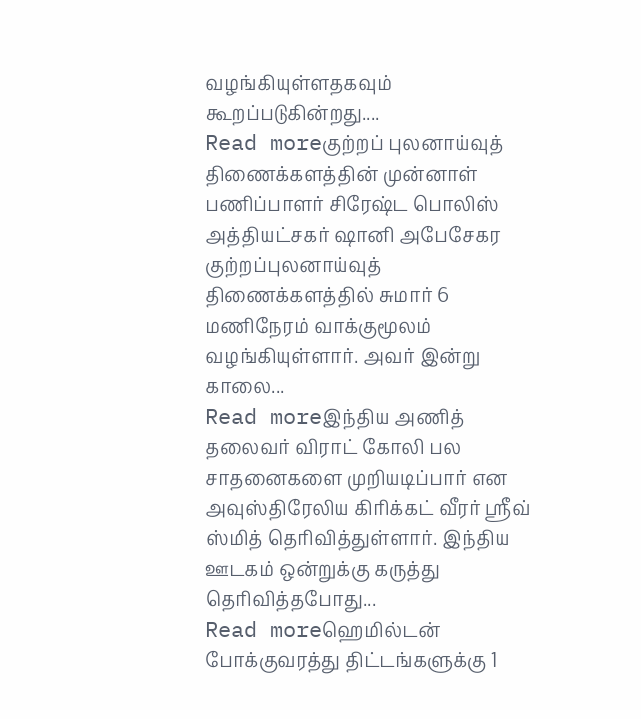வழங்கியுள்ளதகவும் கூறப்படுகின்றது....
Read moreகுற்றப் புலனாய்வுத் திணைக்களத்தின் முன்னாள் பணிப்பாளர் சிரேஷ்ட பொலிஸ் அத்தியட்சகர் ஷானி அபேசேகர குற்றப்புலனாய்வுத் திணைக்களத்தில் சுமார் 6 மணிநேரம் வாக்குமூலம் வழங்கியுள்ளார். அவர் இன்று காலை...
Read moreஇந்திய அணித் தலைவர் விராட் கோலி பல சாதனைகளை முறியடிப்பார் என அவுஸ்திரேலிய கிரிக்கட் வீரர் ஸ்ரீவ் ஸ்மித் தெரிவித்துள்ளார். இந்திய ஊடகம் ஒன்றுக்கு கருத்து தெரிவித்தபோது...
Read moreஹெமில்டன் போக்குவரத்து திட்டங்களுக்கு 1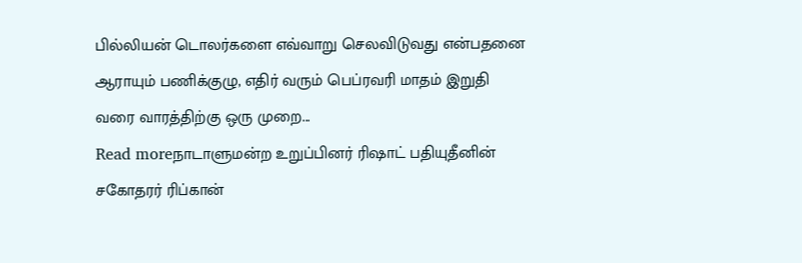பில்லியன் டொலர்களை எவ்வாறு செலவிடுவது என்பதனை ஆராயும் பணிக்குழு, எதிர் வரும் பெப்ரவரி மாதம் இறுதி வரை வாரத்திற்கு ஒரு முறை...
Read moreநாடாளுமன்ற உறுப்பினர் ரிஷாட் பதியுதீனின் சகோதரர் ரிப்கான்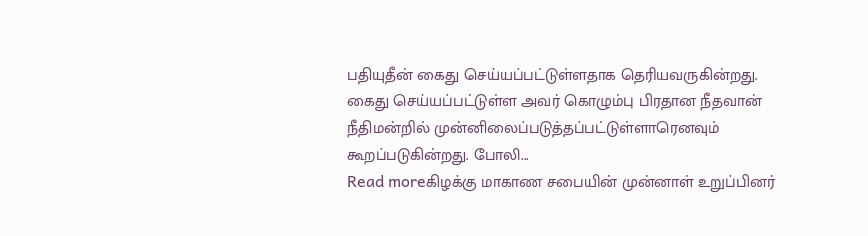பதியுதீன் கைது செய்யப்பட்டுள்ளதாக தெரியவருகின்றது. கைது செய்யப்பட்டுள்ள அவர் கொழும்பு பிரதான நீதவான் நீதிமன்றில் முன்னிலைப்படுத்தப்பட்டுள்ளாரெனவும் கூறப்படுகின்றது. போலி...
Read moreகிழக்கு மாகாண சபையின் முன்னாள் உறுப்பினர்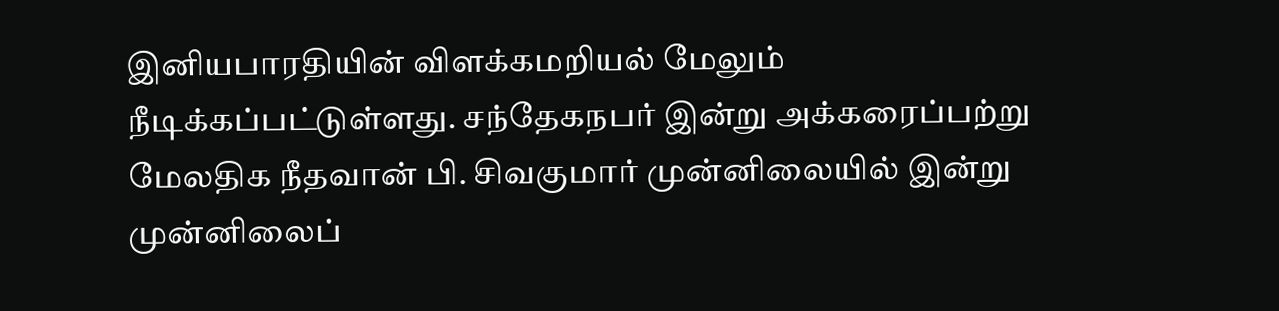இனியபாரதியின் விளக்கமறியல் மேலும் நீடிக்கப்பட்டுள்ளது. சந்தேகநபர் இன்று அக்கரைப்பற்று மேலதிக நீதவான் பி. சிவகுமார் முன்னிலையில் இன்று முன்னிலைப்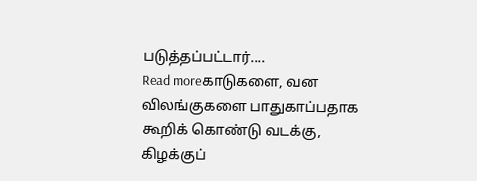படுத்தப்பட்டார்....
Read moreகாடுகளை, வன விலங்குகளை பாதுகாப்பதாக கூறிக் கொண்டு வடக்கு, கிழக்குப்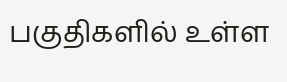பகுதிகளில் உள்ள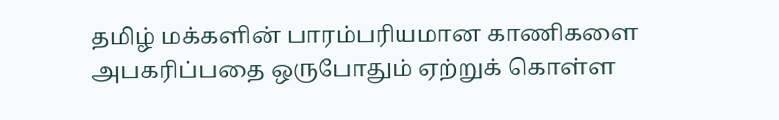தமிழ் மக்களின் பாரம்பரியமான காணிகளை அபகரிப்பதை ஒருபோதும் ஏற்றுக் கொள்ள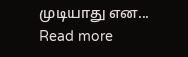முடியாது என...
Read more